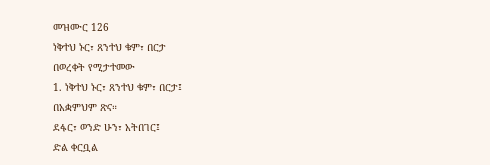መዝሙር 126
ነቅተህ ኑር፣ ጸንተህ ቁም፣ በርታ
በወረቀት የሚታተመው
1. ነቅተህ ኑር፣ ጸንተህ ቁም፣ በርታ፤
በአቋምህም ጽና።
ደፋር፣ ወንድ ሁን፣ አትበገር፤
ድል ቀርቧል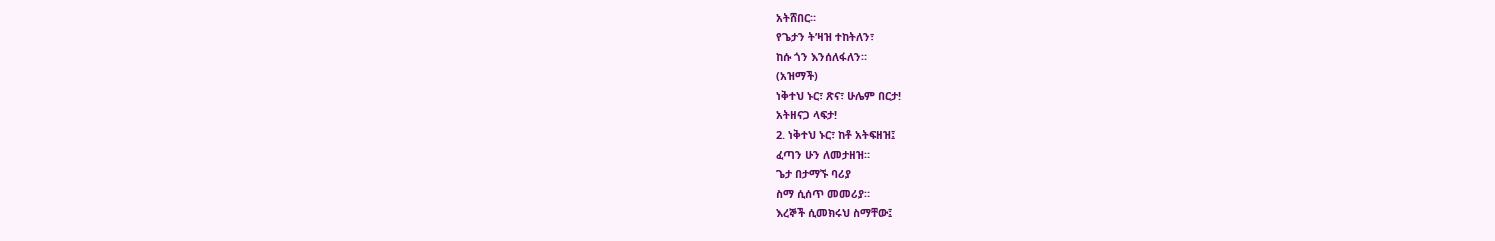አትሸበር።
የጌታን ት’ዛዝ ተከትለን፣
ከሱ ጎን እንሰለፋለን።
(አዝማች)
ነቅተህ ኑር፣ ጽና፣ ሁሌም በርታ!
አትዘናጋ ላፍታ!
2. ነቅተህ ኑር፣ ከቶ አትፍዘዝ፤
ፈጣን ሁን ለመታዘዝ።
ጌታ በታማኙ ባሪያ
ስማ ሲሰጥ መመሪያ።
እረኞች ሲመክሩህ ስማቸው፤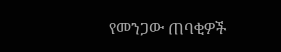የመንጋው ጠባቂዎች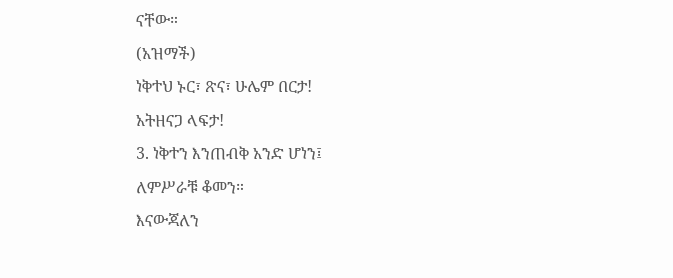ናቸው።
(አዝማች)
ነቅተህ ኑር፣ ጽና፣ ሁሌም በርታ!
አትዘናጋ ላፍታ!
3. ነቅተን እንጠብቅ አንድ ሆነን፤
ለምሥራቹ ቆመን።
እናውጃለን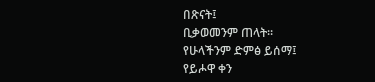በጽናት፤
ቢቃወመንም ጠላት።
የሁላችንም ድምፅ ይሰማ፤
የይሖዋ ቀን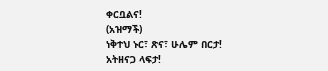ቀርቧልና!
(አዝማች)
ነቅተህ ኑር፣ ጽና፣ ሁሌም በርታ!
አትዘናጋ ላፍታ!